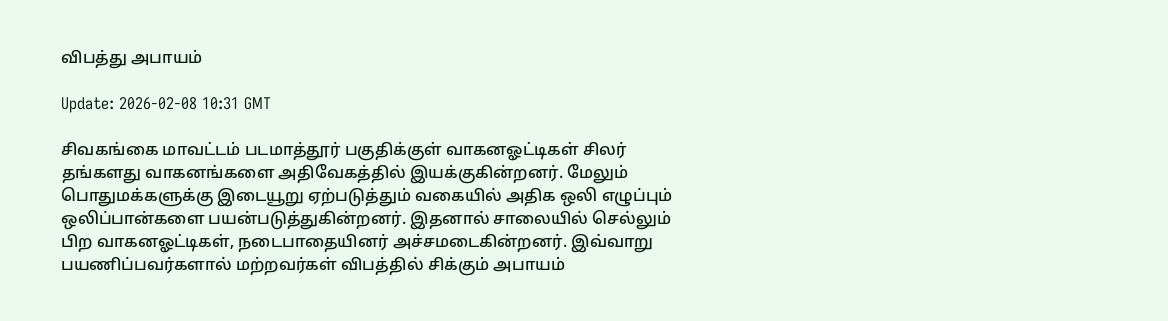விபத்து அபாயம்

Update: 2026-02-08 10:31 GMT

சிவகங்கை மாவட்டம் படமாத்தூர் பகுதிக்குள் வாகனஓட்டிகள் சிலர் தங்களது வாகனங்களை அதிவேகத்தில் இயக்குகின்றனர். மேலும் பொதுமக்களுக்கு இடையூறு ஏற்படுத்தும் வகையில் அதிக ஒலி எழுப்பும் ஒலிப்பான்களை பயன்படுத்துகின்றனர். இதனால் சாலையில் செல்லும் பிற வாகனஓட்டிகள், நடைபாதையினர் அச்சமடைகின்றனர். இவ்வாறு பயணிப்பவர்களால் மற்றவர்கள் விபத்தில் சிக்கும் அபாயம்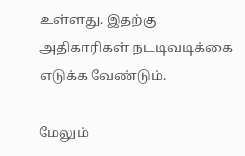உள்ளது. இதற்கு அதிகாரிகள் நடடிவடிக்கை எடுக்க வேண்டும்.

மேலும்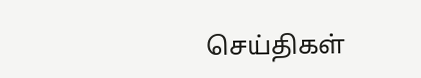செய்திகள்